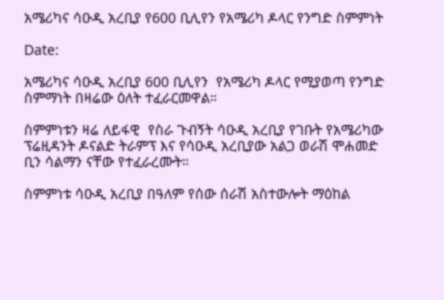አሜሪካና ሳዑዲ አረቢያ የ600 ቢሊየን የአሜሪካ ዶላር የንግድ ስምምነት

Date:

አሜሪካና ሳዑዲ አረቢያ 600 ቢሊየን  የአሜሪካ ዶላር የሚያወጣ የንግድ ስምማነት በዛሬው ዕለት ተፈራርመዋል።

ስምምነቱን ዛሬ ለይፋዊ  የስራ ጉብኝት ሳዑዲ አረቢያ የገቡት የአሜሪካው ፕሬዚዳንት ዶናልድ ትራምፕ እና የሳዑዲ አረቢያው አልጋ ወራሽ ሞሐመድ ቢን ሳልማን ናቸው የተፈራረሙት።

ስምምነቱ ሳዑዲ አረቢያ በዓለም የሰው ሰራሽ አስተውሎት ማዕከል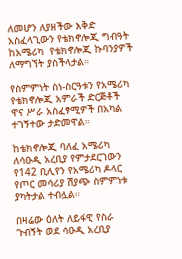ለመሆን ለያዘችው እቅድ አስፈላጊውን የቴክኖሎጂ ግብዓት ከአሜሪካ  የቴክኖሎጂ ኩባንያዎች ለማግኘት ያስችላታል።

የስምምነት ስነ-ስርዓቱን የአሜሪካ የቴክኖሎጂ አምራች ድርጅቶች  ዋና ሥራ አስፈፃሚዎች በአካል ተገኝተው ታድመዋል።

ከቴክኖሎጂ ባለፈ አሜሪካ ለሳዑዲ አረቢያ የምታደርገውን የ142 ቢሊየን የአሜሪካ ዶላር የጦር መሳሪያ ሽያጭ ስምምነቱ ያካትታል ተብሏል።

በዛሬው ዕለት ለይፋዊ የስራ ጉብኝት ወደ ሳዑዲ አረቢያ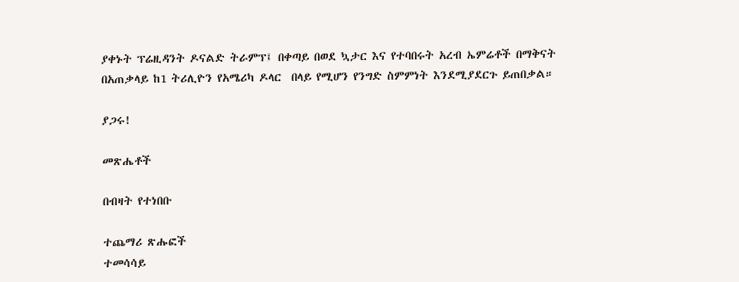ያቀኑት ፕሬዚዳንት ዶናልድ ትራምፕ፤ በቀጣይ በወደ ኳታር እና የተባበሩት አረብ ኤምሬቶች በማቅናት በአጠቃላይ ከ1 ትሪሊዮን የአሜሪካ ዶላር  በላይ የሚሆን የንግድ ስምምነት እንደሚያደርጉ ይጠበቃል።

ያጋሩ!

መጽሔቶች

በብዛት የተነበቡ

ተጨማሪ ጽሑፎች
ተመሳሳይ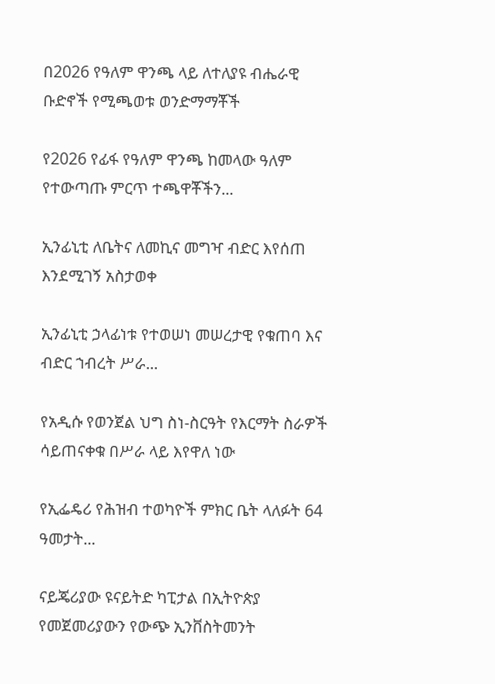በ2026 የዓለም ዋንጫ ላይ ለተለያዩ ብሔራዊ ቡድኖች የሚጫወቱ ወንድማማቾች

የ2026 የፊፋ የዓለም ዋንጫ ከመላው ዓለም የተውጣጡ ምርጥ ተጫዋቾችን...

ኢንፊኒቲ ለቤትና ለመኪና መግዣ ብድር እየሰጠ እንደሚገኝ አስታወቀ

ኢንፊኒቲ ኃላፊነቱ የተወሠነ መሠረታዊ የቁጠባ እና ብድር ኀብረት ሥራ...

የአዲሱ የወንጀል ህግ ስነ-ስርዓት የእርማት ስራዎች ሳይጠናቀቁ በሥራ ላይ እየዋለ ነው

የኢፌዴሪ የሕዝብ ተወካዮች ምክር ቤት ላለፉት 64 ዓመታት...

ናይጄሪያው ዩናይትድ ካፒታል በኢትዮጵያ የመጀመሪያውን የውጭ ኢንቨስትመንት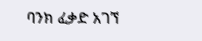ባንክ ፈቃድ አገኘ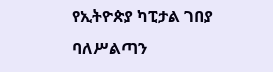የኢትዮጵያ ካፒታል ገበያ ባለሥልጣን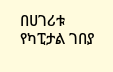በሀገሪቱ የካፒታል ገበያ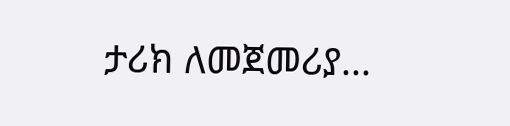ታሪክ ለመጀመሪያ...